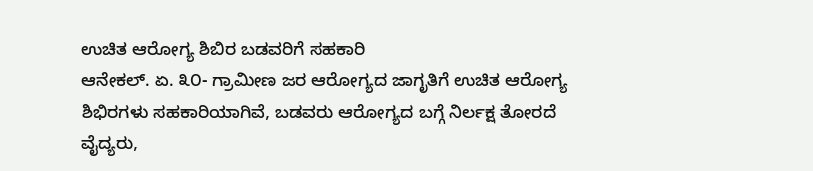ಉಚಿತ ಆರೋಗ್ಯ ಶಿಬಿರ ಬಡವರಿಗೆ ಸಹಕಾರಿ
ಆನೇಕಲ್. ಏ. ೩೦- ಗ್ರಾಮೀಣ ಜರ ಆರೋಗ್ಯದ ಜಾಗೃತಿಗೆ ಉಚಿತ ಆರೋಗ್ಯ ಶಿಭಿರಗಳು ಸಹಕಾರಿಯಾಗಿವೆ, ಬಡವರು ಆರೋಗ್ಯದ ಬಗ್ಗೆ ನಿರ್ಲಕ್ಷ ತೋರದೆ ವೈದ್ಯರು,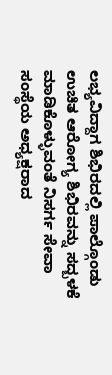ಲಭ್ಯವಿದ್ದಾಗ ಶಿಭಿರದಲ್ಲಿ ಪಾಲ್ಗೊಂಡು ಉಚಿತ ಆರೋಗ್ಯ ಶಿಭಿರವನ್ನು ಸದ್ಬಳಕೆ ಮಾಡಿಕೊಳ್ಳುವಂತೆ ನಿಸರ್ಗ ಸೇವಾ ಸಂಸ್ಥೆಯ ಅಧ್ಯಕ್ಷರಾದ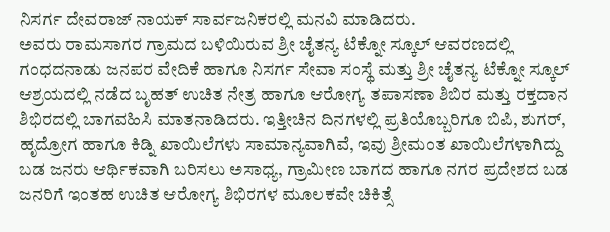ನಿಸರ್ಗ ದೇವರಾಜ್ ನಾಯಕ್ ಸಾರ್ವಜನಿಕರಲ್ಲಿ ಮನವಿ ಮಾಡಿದರು.
ಅವರು ರಾಮಸಾಗರ ಗ್ರಾಮದ ಬಳಿಯಿರುವ ಶ್ರೀ ಚೈತನ್ಯ ಟೆಕ್ನೋ ಸ್ಕೂಲ್ ಆವರಣದಲ್ಲಿ ಗಂಧದನಾಡು ಜನಪರ ವೇದಿಕೆ ಹಾಗೂ ನಿಸರ್ಗ ಸೇವಾ ಸಂಸ್ಥೆ ಮತ್ತು ಶ್ರೀ ಚೈತನ್ಯ ಟೆಕ್ನೋ ಸ್ಕೂಲ್ ಆಶ್ರಯದಲ್ಲಿ ನಡೆದ ಬೃಹತ್ ಉಚಿತ ನೇತ್ರ ಹಾಗೂ ಆರೋಗ್ಯ ತಪಾಸಣಾ ಶಿಬಿರ ಮತ್ತು ರಕ್ತದಾನ ಶಿಭಿರದಲ್ಲಿ ಬಾಗವಹಿಸಿ ಮಾತನಾಡಿದರು. ಇತ್ತೀಚಿನ ದಿನಗಳಲ್ಲಿ ಪ್ರತಿಯೊಬ್ಬರಿಗೂ ಬಿಪಿ, ಶುಗರ್, ಹೃದ್ರೋಗ ಹಾಗೂ ಕಿಡ್ನಿ ಖಾಯಿಲೆಗಳು ಸಾಮಾನ್ಯವಾಗಿವೆ, ಇವು ಶ್ರೀಮಂತ ಖಾಯಿಲೆಗಳಾಗಿದ್ದು ಬಡ ಜನರು ಆರ್ಥಿಕವಾಗಿ ಬರಿಸಲು ಅಸಾಧ್ಯ, ಗ್ರಾಮೀಣ ಬಾಗದ ಹಾಗೂ ನಗರ ಪ್ರದೇಶದ ಬಡ ಜನರಿಗೆ ಇಂತಹ ಉಚಿತ ಆರೋಗ್ಯ ಶಿಭಿರಗಳ ಮೂಲಕವೇ ಚಿಕಿತ್ಸೆ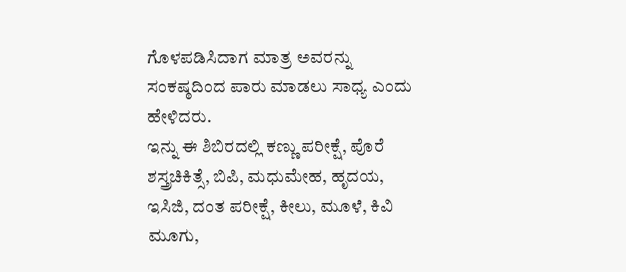ಗೊಳಪಡಿಸಿದಾಗ ಮಾತ್ರ ಅವರನ್ನು ಸಂಕಷ್ಠದಿಂದ ಪಾರು ಮಾಡಲು ಸಾಧ್ಯ ಎಂದು ಹೇಳಿದರು.
ಇನ್ನು ಈ ಶಿಬಿರದಲ್ಲಿ ಕಣ್ಣು ಪರೀಕ್ಷೆ, ಪೊರೆ ಶಸ್ತ್ರಚಿಕಿತ್ಸೆ, ಬಿಪಿ, ಮಧುಮೇಹ, ಹೃದಯ, ಇಸಿಜಿ, ದಂತ ಪರೀಕ್ಷೆ, ಕೀಲು, ಮೂಳೆ, ಕಿವಿ ಮೂಗು,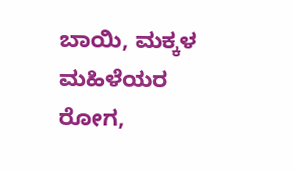ಬಾಯಿ, ಮಕ್ಕಳ ಮಹಿಳೆಯರ ರೋಗ,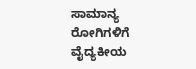ಸಾಮಾನ್ಯ ರೋಗಿಗಳಿಗೆ ವೈದ್ಯಕೀಯ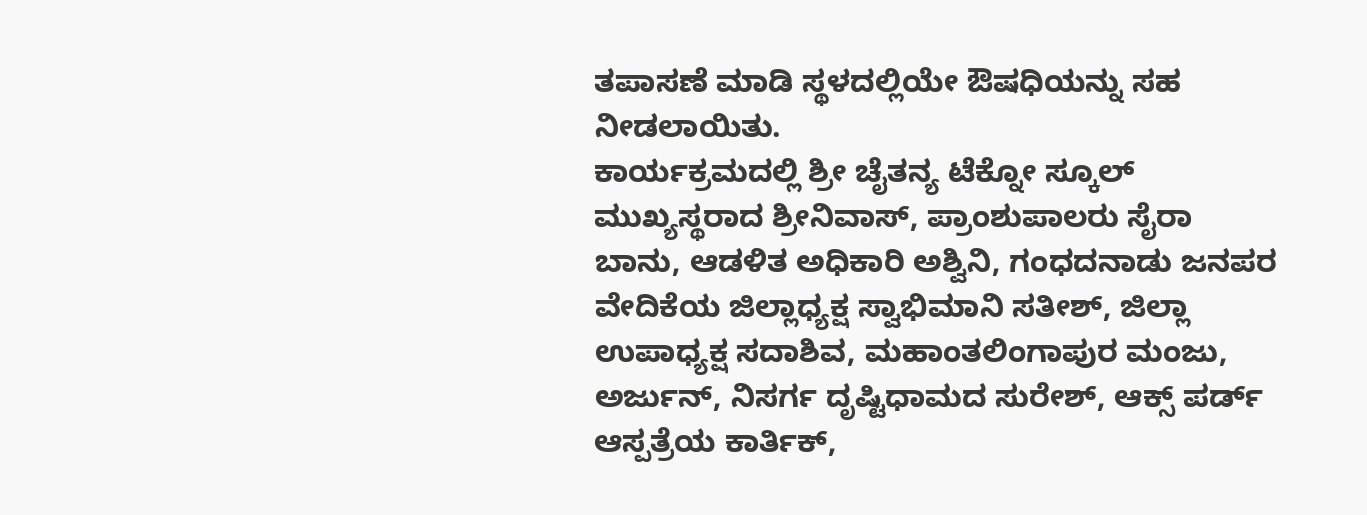ತಪಾಸಣೆ ಮಾಡಿ ಸ್ಥಳದಲ್ಲಿಯೇ ಔಷಧಿಯನ್ನು ಸಹ ನೀಡಲಾಯಿತು.
ಕಾರ್ಯಕ್ರಮದಲ್ಲಿ ಶ್ರೀ ಚೈತನ್ಯ ಟೆಕ್ನೋ ಸ್ಕೂಲ್ ಮುಖ್ಯಸ್ಥರಾದ ಶ್ರೀನಿವಾಸ್, ಪ್ರಾಂಶುಪಾಲರು ಸೈರಾ ಬಾನು, ಆಡಳಿತ ಅಧಿಕಾರಿ ಅಶ್ವಿನಿ, ಗಂಧದನಾಡು ಜನಪರ ವೇದಿಕೆಯ ಜಿಲ್ಲಾಧ್ಯಕ್ಷ ಸ್ವಾಭಿಮಾನಿ ಸತೀಶ್, ಜಿಲ್ಲಾ ಉಪಾಧ್ಯಕ್ಷ ಸದಾಶಿವ, ಮಹಾಂತಲಿಂಗಾಪುರ ಮಂಜು, ಅರ್ಜುನ್, ನಿಸರ್ಗ ದೃಷ್ಟಿಧಾಮದ ಸುರೇಶ್, ಆಕ್ಸ್ ಪರ್ಡ್ ಆಸ್ಪತ್ರೆಯ ಕಾರ್ತಿಕ್,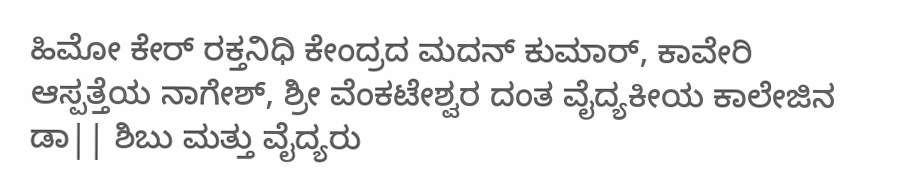ಹಿಮೋ ಕೇರ್ ರಕ್ತನಿಧಿ ಕೇಂದ್ರದ ಮದನ್ ಕುಮಾರ್, ಕಾವೇರಿ ಆಸ್ಪತ್ತೆಯ ನಾಗೇಶ್, ಶ್ರೀ ವೆಂಕಟೇಶ್ವರ ದಂತ ವೈದ್ಯಕೀಯ ಕಾಲೇಜಿನ ಡಾ|| ಶಿಬು ಮತ್ತು ವೈದ್ಯರು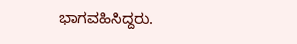ಭಾಗವಹಿಸಿದ್ದರು.